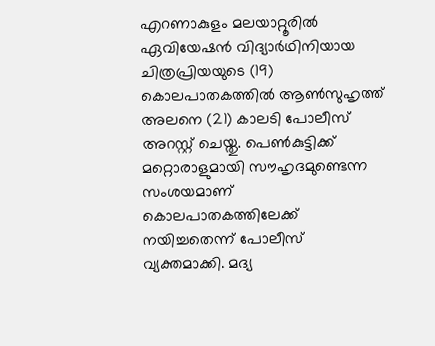എറണാകുളം മലയാറ്റൂരിൽ ഏവിയേഷൻ വിദ്യാർഥിനിയായ ചിത്രപ്രിയയുടെ (19) കൊലപാതകത്തിൽ ആൺസുഹൃത്ത് അലനെ (21) കാലടി പോലീസ് അറസ്റ്റ് ചെയ്തു. പെൺകുട്ടിക്ക് മറ്റൊരാളുമായി സൗഹൃദമുണ്ടെന്ന സംശയമാണ് കൊലപാതകത്തിലേക്ക് നയിച്ചതെന്ന് പോലീസ് വ്യക്തമാക്കി. മദ്യ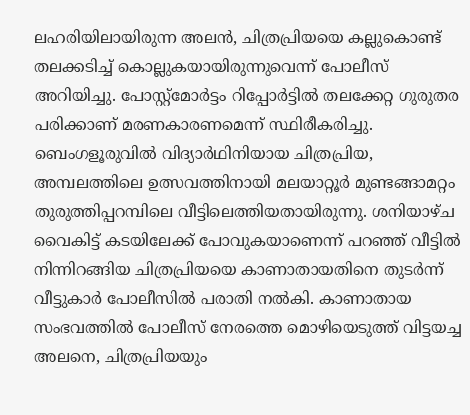ലഹരിയിലായിരുന്ന അലൻ, ചിത്രപ്രിയയെ കല്ലുകൊണ്ട് തലക്കടിച്ച് കൊല്ലുകയായിരുന്നുവെന്ന് പോലീസ് അറിയിച്ചു. പോസ്റ്റ്മോർട്ടം റിപ്പോർട്ടിൽ തലക്കേറ്റ ഗുരുതര പരിക്കാണ് മരണകാരണമെന്ന് സ്ഥിരീകരിച്ചു.
ബെംഗളൂരുവിൽ വിദ്യാർഥിനിയായ ചിത്രപ്രിയ, അമ്പലത്തിലെ ഉത്സവത്തിനായി മലയാറ്റൂർ മുണ്ടങ്ങാമറ്റം തുരുത്തിപ്പറമ്പിലെ വീട്ടിലെത്തിയതായിരുന്നു. ശനിയാഴ്ച വൈകിട്ട് കടയിലേക്ക് പോവുകയാണെന്ന് പറഞ്ഞ് വീട്ടിൽ നിന്നിറങ്ങിയ ചിത്രപ്രിയയെ കാണാതായതിനെ തുടർന്ന് വീട്ടുകാർ പോലീസിൽ പരാതി നൽകി. കാണാതായ സംഭവത്തിൽ പോലീസ് നേരത്തെ മൊഴിയെടുത്ത് വിട്ടയച്ച അലനെ, ചിത്രപ്രിയയും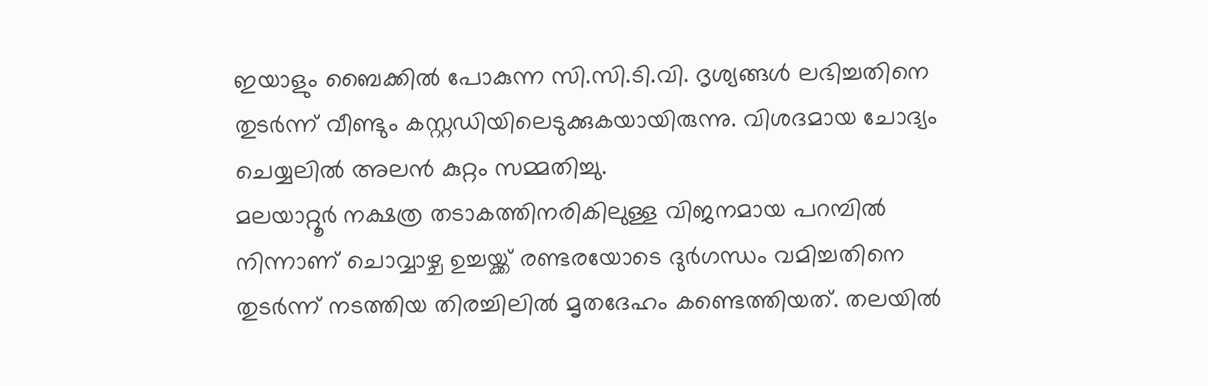ഇയാളും ബൈക്കിൽ പോകുന്ന സി.സി.ടി.വി. ദൃശ്യങ്ങൾ ലഭിച്ചതിനെ തുടർന്ന് വീണ്ടും കസ്റ്റഡിയിലെടുക്കുകയായിരുന്നു. വിശദമായ ചോദ്യം ചെയ്യലിൽ അലൻ കുറ്റം സമ്മതിച്ചു.
മലയാറ്റൂർ നക്ഷത്ര തടാകത്തിനരികിലുള്ള വിജനമായ പറമ്പിൽ നിന്നാണ് ചൊവ്വാഴ്ച ഉച്ചയ്ക്ക് രണ്ടരയോടെ ദുർഗന്ധം വമിച്ചതിനെ തുടർന്ന് നടത്തിയ തിരച്ചിലിൽ മൃതദേഹം കണ്ടെത്തിയത്. തലയിൽ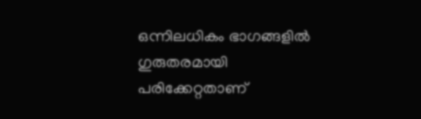ഒന്നിലധികം ഭാഗങ്ങളിൽ ഗുരുതരമായി പരിക്കേറ്റതാണ്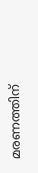മരണത്തിന്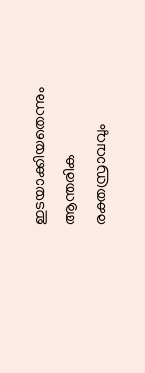ഇടയാക്കിയതെന്നും ആന്തരിക രക്തസ്രാവവും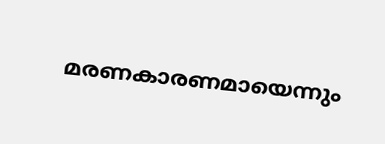മരണകാരണമായെന്നും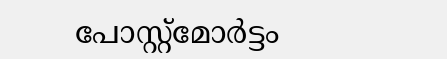പോസ്റ്റ്മോർട്ടം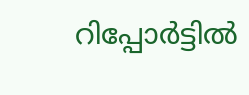റിപ്പോർട്ടിൽ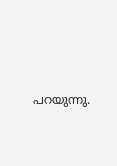പറയുന്നു.